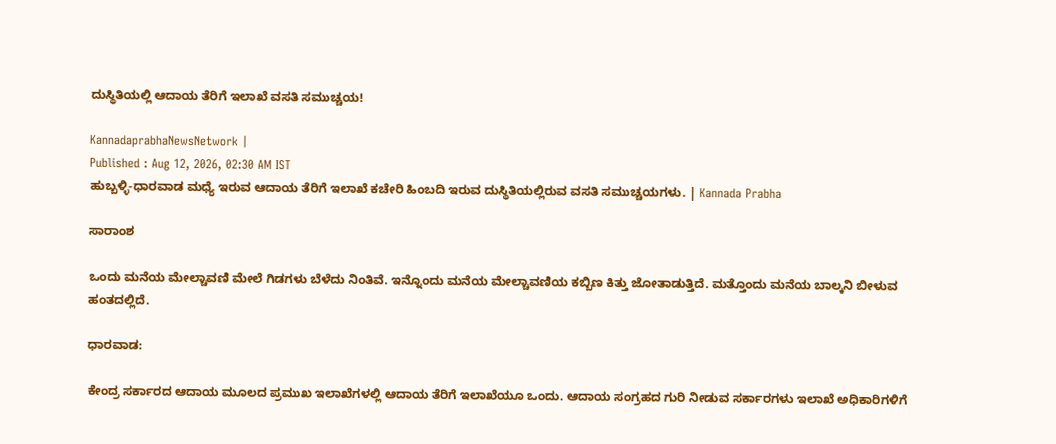ದುಸ್ಥಿತಿಯಲ್ಲಿ ಆದಾಯ ತೆರಿಗೆ ಇಲಾಖೆ ವಸತಿ ಸಮುಚ್ಚಯ!

KannadaprabhaNewsNetwork |
Published : Aug 12, 2026, 02:30 AM IST
ಹುಬ್ಬಳ್ಳಿ-ಧಾರವಾಡ ಮಧ್ಯೆ ಇರುವ ಆದಾಯ ತೆರಿಗೆ ಇಲಾಖೆ ಕಚೇರಿ ಹಿಂಬದಿ ಇರುವ ದುಸ್ಥಿತಿಯಲ್ಲಿರುವ ವಸತಿ ಸಮುಚ್ಚಯಗಳು. | Kannada Prabha

ಸಾರಾಂಶ

ಒಂದು ಮನೆಯ ಮೇಲ್ಚಾವಣಿ ಮೇಲೆ ಗಿಡಗಳು ಬೆಳೆದು ನಿಂತಿವೆ. ಇನ್ನೊಂದು ಮನೆಯ ಮೇಲ್ಚಾವಣಿಯ ಕಬ್ಬಿಣ ಕಿತ್ತು ಜೋತಾಡುತ್ತಿದೆ. ಮತ್ತೊಂದು ಮನೆಯ ಬಾಲ್ಕನಿ ಬೀಳುವ ಹಂತದಲ್ಲಿದೆ.

ಧಾರವಾಡ:

ಕೇಂದ್ರ ಸರ್ಕಾರದ ಆದಾಯ ಮೂಲದ ಪ್ರಮುಖ ಇಲಾಖೆಗಳಲ್ಲಿ ಆದಾಯ ತೆರಿಗೆ ಇಲಾಖೆಯೂ ಒಂದು. ಆದಾಯ ಸಂಗ್ರಹದ ಗುರಿ ನೀಡುವ ಸರ್ಕಾರಗಳು ಇಲಾಖೆ ಅಧಿಕಾರಿಗಳಿಗೆ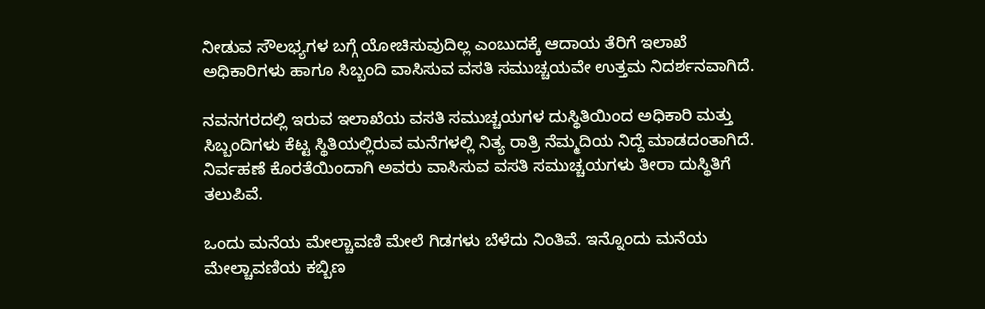ನೀಡುವ ಸೌಲಭ್ಯಗಳ ಬಗ್ಗೆ ಯೋಚಿಸುವುದಿಲ್ಲ ಎಂಬುದಕ್ಕೆ ಆದಾಯ ತೆರಿಗೆ ಇಲಾಖೆ ಅಧಿಕಾರಿಗಳು ಹಾಗೂ ಸಿಬ್ಬಂದಿ ವಾಸಿಸುವ ವಸತಿ ಸಮುಚ್ಚಯವೇ ಉತ್ತಮ ನಿದರ್ಶನವಾಗಿದೆ.

ನವನಗರದಲ್ಲಿ ಇರುವ ಇಲಾಖೆಯ ವಸತಿ ಸಮುಚ್ಚಯಗಳ ದುಸ್ಥಿತಿಯಿಂದ ಅಧಿಕಾರಿ ಮತ್ತು ಸಿಬ್ಬಂದಿಗಳು ಕೆಟ್ಟ ಸ್ಥಿತಿಯಲ್ಲಿರುವ ಮನೆಗಳಲ್ಲಿ ನಿತ್ಯ ರಾತ್ರಿ ನೆಮ್ಮದಿಯ ನಿದ್ದೆ ಮಾಡದಂತಾಗಿದೆ. ನಿರ್ವಹಣೆ ಕೊರತೆಯಿಂದಾಗಿ ಅವರು ವಾಸಿಸುವ ವಸತಿ ಸಮುಚ್ಚಯಗಳು ತೀರಾ ದುಸ್ಥಿತಿಗೆ ತಲುಪಿವೆ.

ಒಂದು ಮನೆಯ ಮೇಲ್ಚಾವಣಿ ಮೇಲೆ ಗಿಡಗಳು ಬೆಳೆದು ನಿಂತಿವೆ. ಇನ್ನೊಂದು ಮನೆಯ ಮೇಲ್ಚಾವಣಿಯ ಕಬ್ಬಿಣ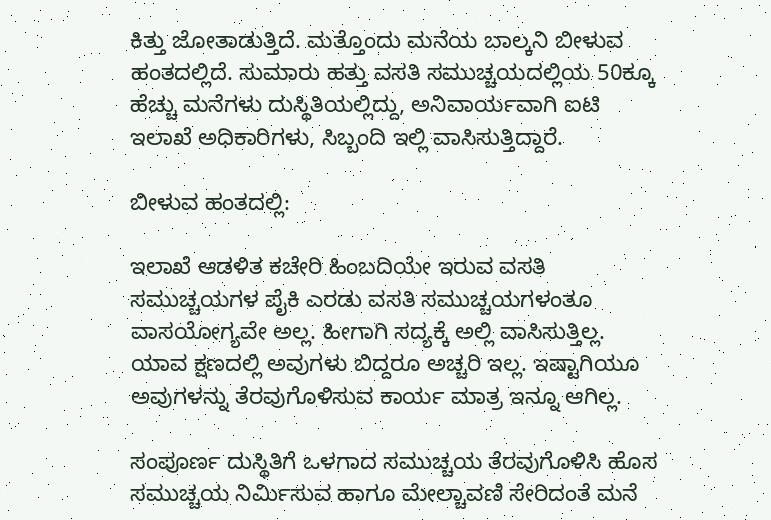ಕಿತ್ತು ಜೋತಾಡುತ್ತಿದೆ. ಮತ್ತೊಂದು ಮನೆಯ ಬಾಲ್ಕನಿ ಬೀಳುವ ಹಂತದಲ್ಲಿದೆ. ಸುಮಾರು ಹತ್ತು ವಸತಿ ಸಮುಚ್ಚಯದಲ್ಲಿಯ 50ಕ್ಕೂ ಹೆಚ್ಚು ಮನೆಗಳು ದುಸ್ಥಿತಿಯಲ್ಲಿದ್ದು, ಅನಿವಾರ್ಯವಾಗಿ ಐಟಿ ಇಲಾಖೆ ಅಧಿಕಾರಿಗಳು, ಸಿಬ್ಬಂದಿ ಇಲ್ಲಿ ವಾಸಿಸುತ್ತಿದ್ದಾರೆ.

ಬೀಳುವ ಹಂತದಲ್ಲಿ:

ಇಲಾಖೆ ಆಡಳಿತ ಕಚೇರಿ ಹಿಂಬದಿಯೇ ಇರುವ ವಸತಿ ಸಮುಚ್ಚಯಗಳ ಪೈಕಿ ಎರಡು ವಸತಿ ಸಮುಚ್ಚಯಗಳಂತೂ ವಾಸಯೋಗ್ಯವೇ ಅಲ್ಲ. ಹೀಗಾಗಿ ಸದ್ಯಕ್ಕೆ ಅಲ್ಲಿ ವಾಸಿಸುತ್ತಿಲ್ಲ. ಯಾವ ಕ್ಷಣದಲ್ಲಿ ಅವುಗಳು ಬಿದ್ದರೂ ಅಚ್ಚರಿ ಇಲ್ಲ. ಇಷ್ಟಾಗಿಯೂ ಅವುಗಳನ್ನು ತೆರವುಗೊಳಿಸುವ ಕಾರ್ಯ ಮಾತ್ರ ಇನ್ನೂ ಆಗಿಲ್ಲ.

ಸಂಪೂರ್ಣ ದುಸ್ಥಿತಿಗೆ ಒಳಗಾದ ಸಮುಚ್ಚಯ ತೆರವುಗೊಳಿಸಿ ಹೊಸ ಸಮುಚ್ಚಯ ನಿರ್ಮಿಸುವ ಹಾಗೂ ಮೇಲ್ಚಾವಣಿ ಸೇರಿದಂತೆ ಮನೆ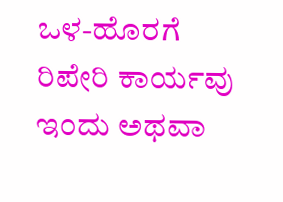ಒಳ-ಹೊರಗೆ ರಿಪೇರಿ ಕಾರ್ಯವು ಇಂದು ಅಥವಾ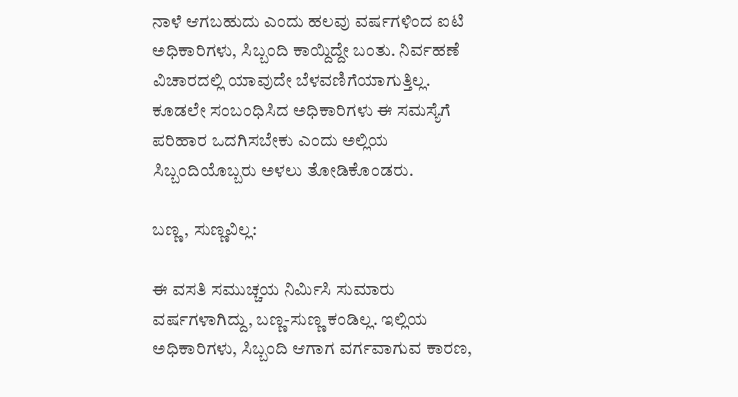ನಾಳೆ ಆಗಬಹುದು ಎಂದು ಹಲವು ವರ್ಷಗಳಿಂದ ಐಟಿ ಅಧಿಕಾರಿಗಳು, ಸಿಬ್ಬಂದಿ ಕಾಯ್ದಿದ್ದೇ ಬಂತು. ನಿರ್ವಹಣೆ ವಿಚಾರದಲ್ಲಿ ಯಾವುದೇ ಬೆಳವಣಿಗೆಯಾಗುತ್ತಿಲ್ಲ. ಕೂಡಲೇ ಸಂಬಂಧಿಸಿದ ಅಧಿಕಾರಿಗಳು ಈ ಸಮಸ್ಯೆಗೆ ಪರಿಹಾರ ಒದಗಿಸಬೇಕು ಎಂದು ಅಲ್ಲಿಯ ಸಿಬ್ಬಂದಿಯೊಬ್ಬರು ಅಳಲು ತೋಡಿಕೊಂಡರು.

ಬಣ್ಣ, ಸುಣ್ಣವಿಲ್ಲ:

ಈ ವಸತಿ ಸಮುಚ್ಚಯ ನಿರ್ಮಿಸಿ ಸುಮಾರು ವರ್ಷಗಳಾಗಿದ್ದು, ಬಣ್ಣ-ಸುಣ್ಣ ಕಂಡಿಲ್ಲ. ಇಲ್ಲಿಯ ಅಧಿಕಾರಿಗಳು, ಸಿಬ್ಬಂದಿ ಆಗಾಗ ವರ್ಗವಾಗುವ ಕಾರಣ,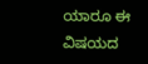ಯಾರೂ ಈ ವಿಷಯದ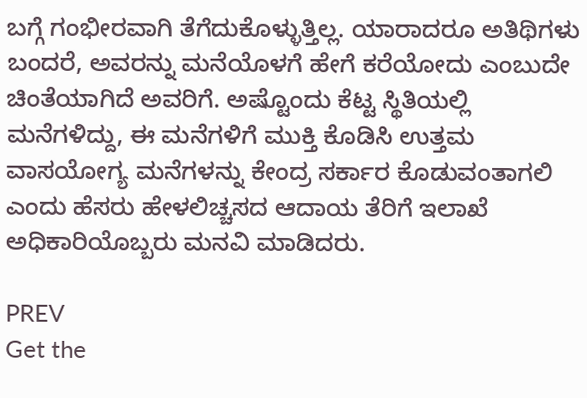ಬಗ್ಗೆ ಗಂಭೀರವಾಗಿ ತೆಗೆದುಕೊಳ್ಳುತ್ತಿಲ್ಲ. ಯಾರಾದರೂ ಅತಿಥಿಗಳು ಬಂದರೆ, ಅವರನ್ನು ಮನೆಯೊಳಗೆ ಹೇಗೆ ಕರೆಯೋದು ಎಂಬುದೇ ಚಿಂತೆಯಾಗಿದೆ ಅವರಿಗೆ. ಅಷ್ಟೊಂದು ಕೆಟ್ಟ ಸ್ಥಿತಿಯಲ್ಲಿ ಮನೆಗಳಿದ್ದು, ಈ ಮನೆಗಳಿಗೆ ಮುಕ್ತಿ ಕೊಡಿಸಿ ಉತ್ತಮ ವಾಸಯೋಗ್ಯ ಮನೆಗಳನ್ನು ಕೇಂದ್ರ ಸರ್ಕಾರ ಕೊಡುವಂತಾಗಲಿ ಎಂದು ಹೆಸರು ಹೇಳಲಿಚ್ಚಸದ ಆದಾಯ ತೆರಿಗೆ ಇಲಾಖೆ ಅಧಿಕಾರಿಯೊಬ್ಬರು ಮನವಿ ಮಾಡಿದರು.

PREV
Get the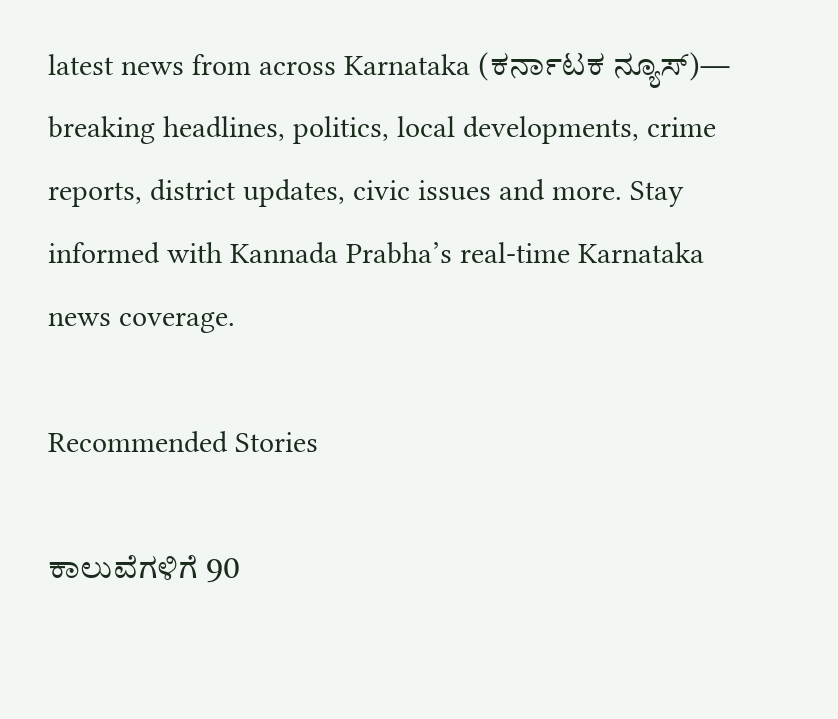latest news from across Karnataka (ಕರ್ನಾಟಕ ನ್ಯೂಸ್)— breaking headlines, politics, local developments, crime reports, district updates, civic issues and more. Stay informed with Kannada Prabha’s real‑time Karnataka news coverage.

Recommended Stories

ಕಾಲುವೆಗಳಿಗೆ 90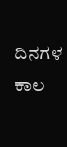ದಿನಗಳ ಕಾಲ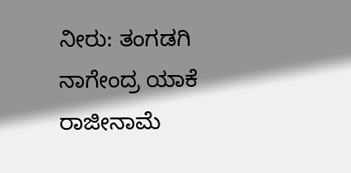ನೀರು: ತಂಗಡಗಿ
ನಾಗೇಂದ್ರ ಯಾಕೆ ರಾಜೀನಾಮೆ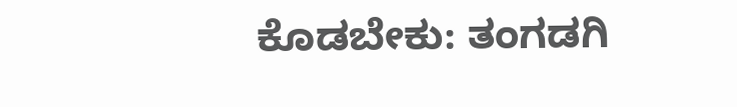ಕೊಡಬೇಕು: ತಂಗಡಗಿ